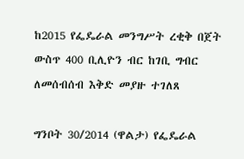ከ2015 የፌዴራል መንግሥት ረቂቅ በጀት ውስጥ 400 ቢሊዮን ብር ከገቢ ግብር ለመሰብሰብ እቅድ መያዙ ተገለጸ

ግንቦት 30/2014 (ዋልታ) የፌዴራል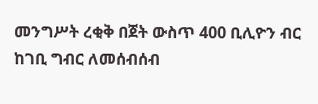መንግሥት ረቂቅ በጀት ውስጥ 400 ቢሊዮን ብር ከገቢ ግብር ለመሰብሰብ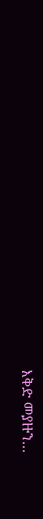እቅድ መያዙን…